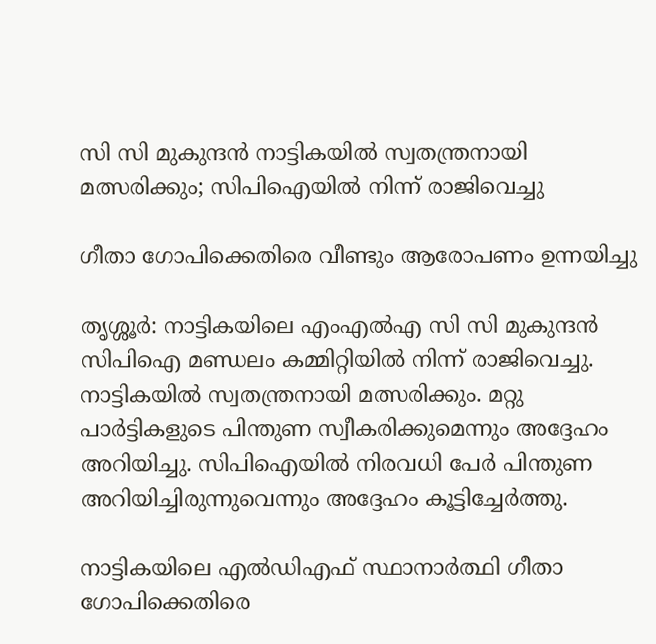സി സി മുകുന്ദന്‍ നാട്ടികയില്‍ സ്വതന്ത്രനായി മത്സരിക്കും; സിപിഐയില്‍ നിന്ന് രാജിവെച്ചു

ഗീതാ ഗോപിക്കെതിരെ വീണ്ടും ആരോപണം ഉന്നയിച്ചു

തൃശ്ശൂര്‍: നാട്ടികയിലെ എംഎല്‍എ സി സി മുകുന്ദൻ സിപിഐ മണ്ഡലം കമ്മിറ്റിയിൽ നിന്ന് രാജിവെച്ചു. നാട്ടികയിൽ സ്വതന്ത്രനായി മത്സരിക്കും. മറ്റു പാർട്ടികളുടെ പിന്തുണ സ്വീകരിക്കുമെന്നും അദ്ദേഹം അറിയിച്ചു. സിപിഐയിൽ നിരവധി പേർ പിന്തുണ അറിയിച്ചിരുന്നുവെന്നും അദ്ദേഹം കൂട്ടിച്ചേര്‍ത്തു.

നാട്ടികയിലെ എല്‍ഡിഎഫ് സ്ഥാനാർത്ഥി ഗീതാ ഗോപിക്കെതിരെ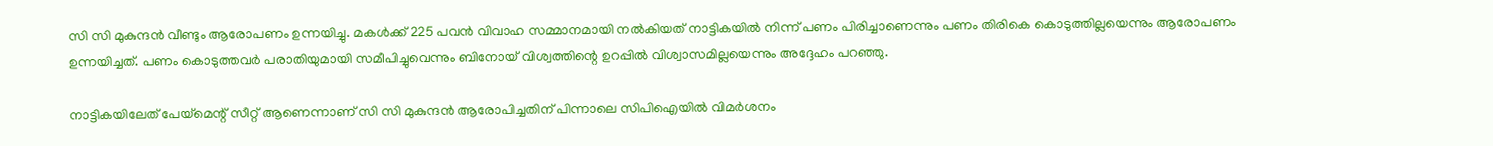സി സി മുകുന്ദന്‍ വീണ്ടും ആരോപണം ഉന്നയിച്ചു. മകൾക്ക് 225 പവൻ വിവാഹ സമ്മാനമായി നൽകിയത് നാട്ടികയിൽ നിന്ന് പണം പിരിച്ചാണെന്നും പണം തിരികെ കൊടുത്തില്ലയെന്നും ആരോപണം ഉന്നയിച്ചത്. പണം കൊടുത്തവർ പരാതിയുമായി സമീപിച്ചുവെന്നും ബിനോയ് വിശ്വത്തിന്റെ ഉറപ്പിൽ വിശ്വാസമില്ലയെന്നും അദ്ദേഹം പറഞ്ഞു.

നാട്ടികയിലേത് പേയ്മെന്റ് സീറ്റ് ആണെന്നാണ് സി സി മുകുന്ദന്‍ ആരോപിച്ചതിന് പിന്നാലെ സിപിഐയില്‍ വിമർശനം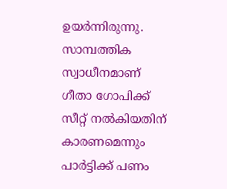ഉയർന്നിരുന്നു. സാമ്പത്തിക സ്വാധീനമാണ് ഗീതാ ഗോപിക്ക് സീറ്റ് നല്‍കിയതിന് കാരണമെന്നും പാര്‍ട്ടിക്ക് പണം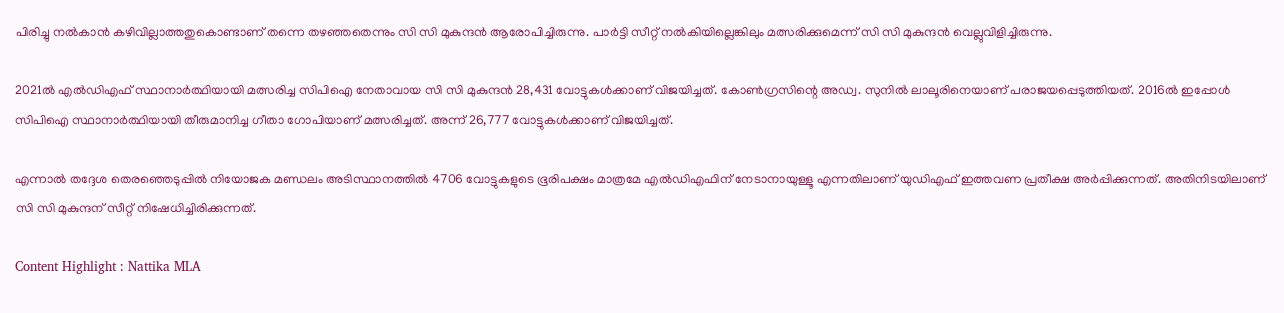പിരിച്ചു നല്‍കാന്‍ കഴിവില്ലാത്തതുകൊണ്ടാണ് തന്നെ തഴഞ്ഞതെന്നും സി സി മുകുന്ദന്‍ ആരോപിച്ചിരുന്നു. പാര്‍ട്ടി സീറ്റ് നല്‍കിയില്ലെങ്കിലും മത്സരിക്കുമെന്ന് സി സി മുകുന്ദന്‍ വെല്ലുവിളിച്ചിരുന്നു.

2021ല്‍ എല്‍ഡിഎഫ് സ്ഥാനാര്‍ത്ഥിയായി മത്സരിച്ച സിപിഐ നേതാവായ സി സി മുകുന്ദന്‍ 28,431 വോട്ടുകള്‍ക്കാണ് വിജയിച്ചത്. കോണ്‍ഗ്രസിന്റെ അഡ്വ. സുനില്‍ ലാലൂരിനെയാണ് പരാജയപ്പെടുത്തിയത്. 2016ല്‍ ഇപ്പോള്‍ സിപിഐ സ്ഥാനാര്‍ത്ഥിയായി തീരുമാനിച്ച ഗീതാ ഗോപിയാണ് മത്സരിച്ചത്. അന്ന് 26,777 വോട്ടുകള്‍ക്കാണ് വിജയിച്ചത്.

എന്നാല്‍ തദ്ദേശ തെരഞ്ഞെടുപ്പില്‍ നിയോജക മണ്ഡലം അടിസ്ഥാനത്തില്‍ 4706 വോട്ടുകളുടെ ഭൂരിപക്ഷം മാത്രമേ എല്‍ഡിഎഫിന് നേടാനായുള്ളൂ എന്നതിലാണ് യുഡിഎഫ് ഇത്തവണ പ്രതീക്ഷ അര്‍പ്പിക്കുന്നത്. അതിനിടയിലാണ് സി സി മുകുന്ദന് സീറ്റ് നിഷേധിച്ചിരിക്കുന്നത്.

Content Highlight : Nattika MLA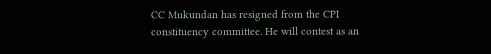CC Mukundan has resigned from the CPI constituency committee. He will contest as an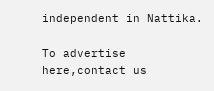independent in Nattika.

To advertise here,contact us